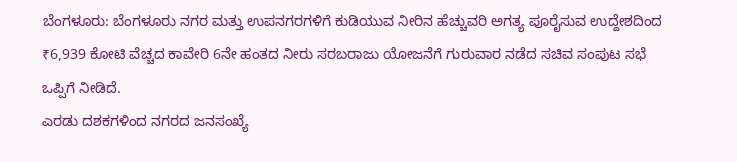ಬೆಂಗಳೂರು: ಬೆಂಗಳೂರು ನಗರ ಮತ್ತು ಉಪನಗರಗಳಿಗೆ ಕುಡಿಯುವ ನೀರಿನ ಹೆಚ್ಚುವರಿ ಅಗತ್ಯ ಪೂರೈಸುವ ಉದ್ದೇಶದಿಂದ ₹6,939 ಕೋಟಿ ವೆಚ್ಚದ ಕಾವೇರಿ 6ನೇ ಹಂತದ ನೀರು ಸರಬರಾಜು ಯೋಜನೆಗೆ ಗುರುವಾರ ನಡೆದ ಸಚಿವ ಸಂಪುಟ ಸಭೆ ಒಪ್ಪಿಗೆ ನೀಡಿದೆ.
ಎರಡು ದಶಕಗಳಿಂದ ನಗರದ ಜನಸಂಖ್ಯೆ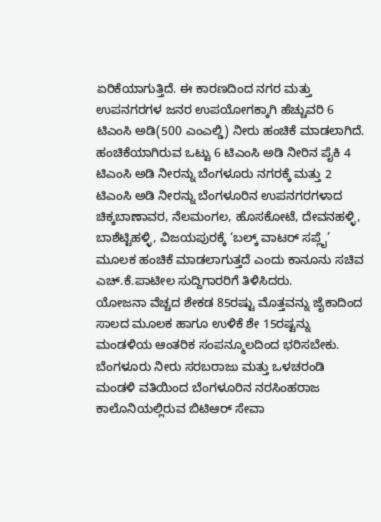ಏರಿಕೆಯಾಗುತ್ತಿದೆ. ಈ ಕಾರಣದಿಂದ ನಗರ ಮತ್ತು ಉಪನಗರಗಳ ಜನರ ಉಪಯೋಗಕ್ಕಾಗಿ ಹೆಚ್ಚುವರಿ 6 ಟಿಎಂಸಿ ಅಡಿ(500 ಎಂಎಲ್ಡಿ) ನೀರು ಹಂಚಿಕೆ ಮಾಡಲಾಗಿದೆ.
ಹಂಚಿಕೆಯಾಗಿರುವ ಒಟ್ಟು 6 ಟಿಎಂಸಿ ಅಡಿ ನೀರಿನ ಪೈಕಿ 4 ಟಿಎಂಸಿ ಅಡಿ ನೀರನ್ನು ಬೆಂಗಳೂರು ನಗರಕ್ಕೆ ಮತ್ತು 2 ಟಿಎಂಸಿ ಅಡಿ ನೀರನ್ನು ಬೆಂಗಳೂರಿನ ಉಪನಗರಗಳಾದ ಚಿಕ್ಕಬಾಣಾವರ, ನೆಲಮಂಗಲ, ಹೊಸಕೋಟೆ, ದೇವನಹಳ್ಳಿ, ಬಾಶೆಟ್ಟಿಹಳ್ಳಿ, ವಿಜಯಪುರಕ್ಕೆ ‘ಬಲ್ಕ್ ವಾಟರ್ ಸಪ್ಲೈ’ ಮೂಲಕ ಹಂಚಿಕೆ ಮಾಡಲಾಗುತ್ತದೆ ಎಂದು ಕಾನೂನು ಸಚಿವ ಎಚ್.ಕೆ.ಪಾಟೀಲ ಸುದ್ದಿಗಾರರಿಗೆ ತಿಳಿಸಿದರು.
ಯೋಜನಾ ವೆಚ್ಚದ ಶೇಕಡ 85ರಷ್ಟು ಮೊತ್ತವನ್ನು ಜೈಕಾದಿಂದ ಸಾಲದ ಮೂಲಕ ಹಾಗೂ ಉಳಿಕೆ ಶೇ 15ರಷ್ಟನ್ನು ಮಂಡಳಿಯ ಆಂತರಿಕ ಸಂಪನ್ಮೂಲದಿಂದ ಭರಿಸಬೇಕು.
ಬೆಂಗಳೂರು ನೀರು ಸರಬರಾಜು ಮತ್ತು ಒಳಚರಂಡಿ ಮಂಡಳಿ ವತಿಯಿಂದ ಬೆಂಗಳೂರಿನ ನರಸಿಂಹರಾಜ ಕಾಲೊನಿಯಲ್ಲಿರುವ ಬಿಟಿಆರ್ ಸೇವಾ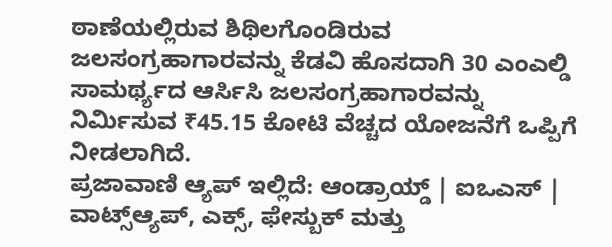ಠಾಣೆಯಲ್ಲಿರುವ ಶಿಥಿಲಗೊಂಡಿರುವ ಜಲಸಂಗ್ರಹಾಗಾರವನ್ನು ಕೆಡವಿ ಹೊಸದಾಗಿ 30 ಎಂಎಲ್ಡಿ ಸಾಮರ್ಥ್ಯದ ಆರ್ಸಿಸಿ ಜಲಸಂಗ್ರಹಾಗಾರವನ್ನು ನಿರ್ಮಿಸುವ ₹45.15 ಕೋಟಿ ವೆಚ್ಚದ ಯೋಜನೆಗೆ ಒಪ್ಪಿಗೆ ನೀಡಲಾಗಿದೆ.
ಪ್ರಜಾವಾಣಿ ಆ್ಯಪ್ ಇಲ್ಲಿದೆ: ಆಂಡ್ರಾಯ್ಡ್ | ಐಒಎಸ್ | ವಾಟ್ಸ್ಆ್ಯಪ್, ಎಕ್ಸ್, ಫೇಸ್ಬುಕ್ ಮತ್ತು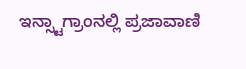ಇನ್ಸ್ಟಾಗ್ರಾಂನಲ್ಲಿ ಪ್ರಜಾವಾಣಿ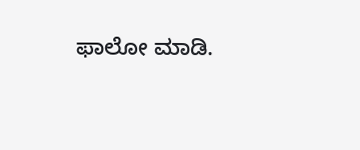ಫಾಲೋ ಮಾಡಿ.